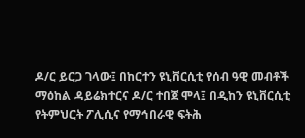ዶ/ር ይርጋ ገላው፤ በከርተን ዩኒቨርሲቲ የሰብ ዓዊ መብቶች ማዕከል ዳይሬክተርና ዶ/ር ተበጀ ሞላ፤ በዲከን ዩኒቨርሲቲ የትምህርት ፖሊሲና የማኅበራዊ ፍትሕ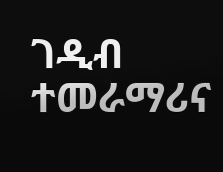ገዲብ ተመራማሪና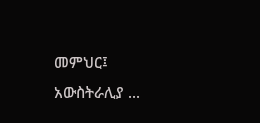መምህር፤ አውስትራሊያ ...